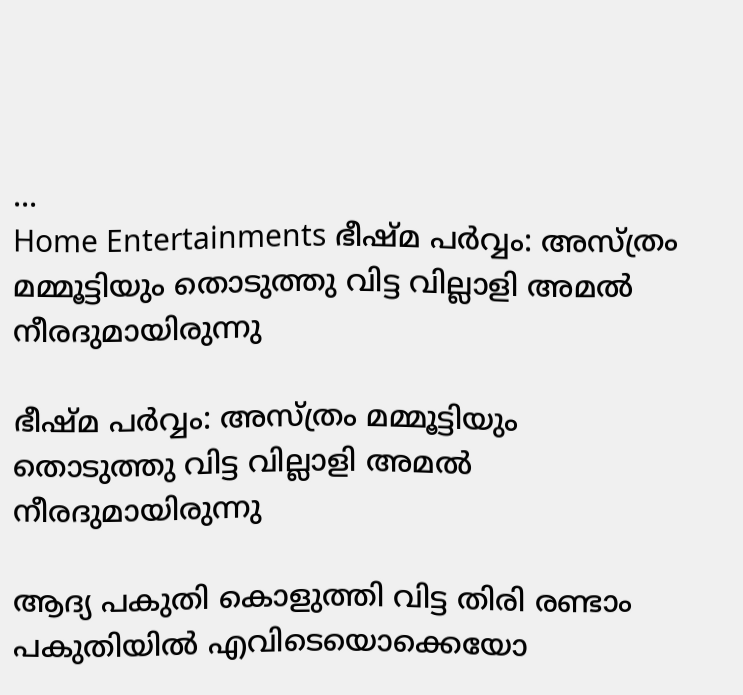...
Home Entertainments ഭീഷ്മ പർവ്വം: അസ്ത്രം മമ്മൂട്ടിയും തൊടുത്തു വിട്ട വില്ലാളി അമൽ നീരദുമായിരുന്നു

ഭീഷ്മ പർവ്വം: അസ്ത്രം മമ്മൂട്ടിയും തൊടുത്തു വിട്ട വില്ലാളി അമൽ നീരദുമായിരുന്നു

ആദ്യ പകുതി കൊളുത്തി വിട്ട തിരി രണ്ടാം പകുതിയിൽ എവിടെയൊക്കെയോ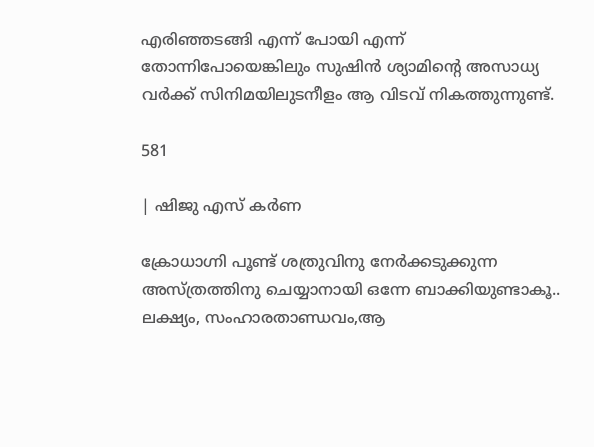എരിഞ്ഞടങ്ങി എന്ന് പോയി എന്ന് തോന്നിപോയെങ്കിലും സുഷിൻ ശ്യാമിന്റെ അസാധ്യ വർക്ക് സിനിമയിലുടനീളം ആ വിടവ് നികത്തുന്നുണ്ട്.

581

| ഷിജു എസ് കർണ

ക്രോധാഗ്നി പൂണ്ട് ശത്രുവിനു നേർക്കടുക്കുന്ന അസ്ത്രത്തിനു ചെയ്യാനായി ഒന്നേ ബാക്കിയുണ്ടാകൂ.. ലക്ഷ്യം, സംഹാരതാണ്ഡവം,ആ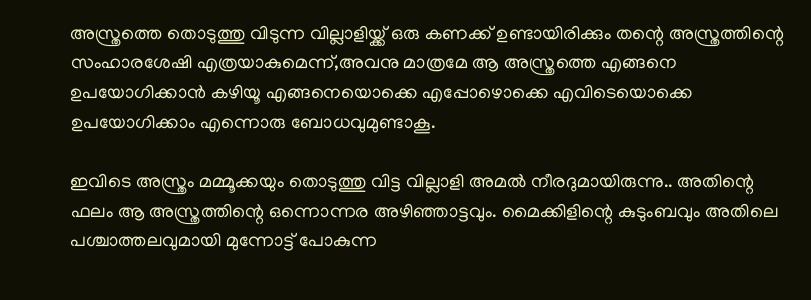അസ്ത്രത്തെ തൊടുത്തു വിടുന്ന വില്ലാളിയ്ക്ക് ഒരു കണക്ക് ഉണ്ടായിരിക്കും തന്റെ അസ്ത്രത്തിന്റെ സംഹാരശേഷി എത്രയാകുമെന്ന്,അവനു മാത്രമേ ആ അസ്ത്രത്തെ എങ്ങനെ ഉപയോഗിക്കാൻ കഴിയൂ എങ്ങനെയൊക്കെ എപ്പോഴൊക്കെ എവിടെയൊക്കെ ഉപയോഗിക്കാം എന്നൊരു ബോധവുമുണ്ടാകൂ.

ഇവിടെ അസ്ത്രം മമ്മൂക്കയും തൊടുത്തു വിട്ട വില്ലാളി അമൽ നീരദുമായിരുന്നു.. അതിന്റെ ഫലം ആ അസ്ത്രത്തിന്റെ ഒന്നൊന്നര അഴിഞ്ഞാട്ടവും. മൈക്കിളിന്റെ കുടുംബവും അതിലെ പശ്ചാത്തലവുമായി മുന്നോട്ട് പോകുന്ന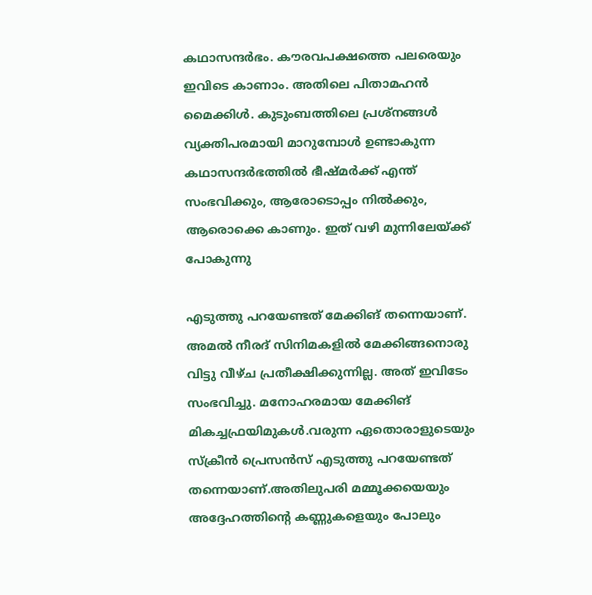കഥാസന്ദർഭം. കൗരവപക്ഷത്തെ പലരെയും ഇവിടെ കാണാം. അതിലെ പിതാമഹൻ മൈക്കിൾ. കുടുംബത്തിലെ പ്രശ്നങ്ങൾ വ്യക്തിപരമായി മാറുമ്പോൾ ഉണ്ടാകുന്ന കഥാസന്ദർഭത്തിൽ ഭീഷ്മർക്ക് എന്ത് സംഭവിക്കും, ആരോടൊപ്പം നിൽക്കും, ആരൊക്കെ കാണും. ഇത് വഴി മുന്നിലേയ്ക്ക് പോകുന്നു

എടുത്തു പറയേണ്ടത് മേക്കിങ് തന്നെയാണ്. അമൽ നീരദ് സിനിമകളിൽ മേക്കിങ്ങനൊരു വിട്ടു വീഴ്ച പ്രതീക്ഷിക്കുന്നില്ല. അത് ഇവിടേം സംഭവിച്ചു. മനോഹരമായ മേക്കിങ് മികച്ചഫ്രയിമുകൾ.വരുന്ന ഏതൊരാളുടെയും സ്ക്രീൻ പ്രെസൻസ് എടുത്തു പറയേണ്ടത് തന്നെയാണ്.അതിലുപരി മമ്മൂക്കയെയും അദ്ദേഹത്തിന്റെ കണ്ണുകളെയും പോലും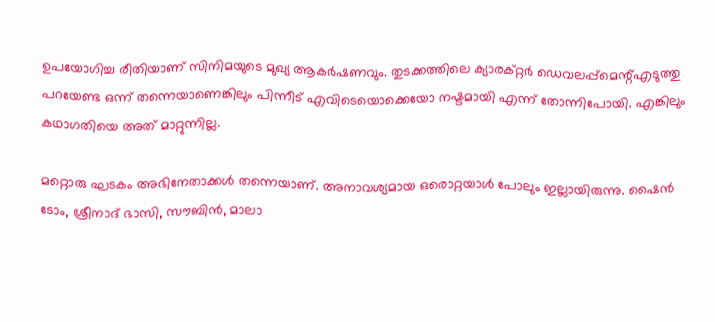ഉപയോഗിച്ച രീതിയാണ് സിനിമയുടെ മുഖ്യ ആകർഷണവും. തുടക്കത്തിലെ ക്യാരക്റ്റർ ഡെവലപ്പ്മെന്റ്എടുത്തു പറയേണ്ട ഒന്ന് തന്നെയാണെങ്കിലും പിന്നീട് എവിടെയൊക്കെയോ നഷ്ടമായി എന്ന് തോന്നിപോയി. എങ്കിലും കഥാഗതിയെ അത് മാറ്റുന്നില്ല.

മറ്റൊരു ഘടകം അഭിനേതാക്കൾ തന്നെയാണ്. അനാവശ്യമായ ഒരൊറ്റയാൾ പോലും ഇല്ലായിരുന്നു. ഷൈൻ ടോം, ശ്രീനാദ് ഭാസി, സൗബിൻ, മാലാ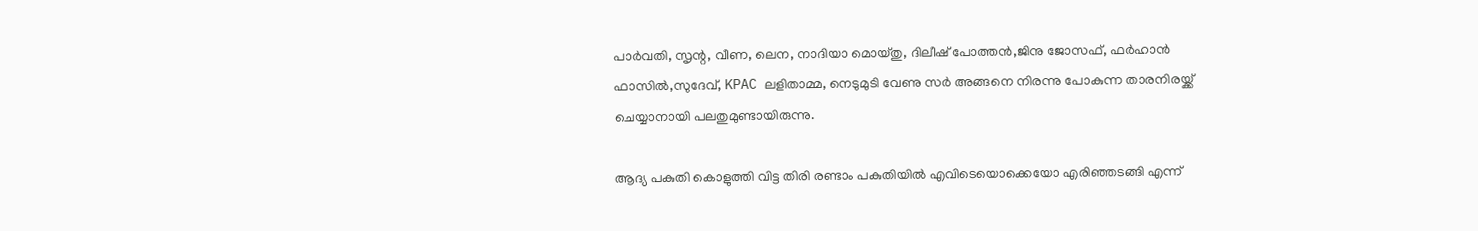പാർവതി, സൃന്റ, വീണ, ലെന, നാദിയാ മൊയ്തു, ദിലീഷ് പോത്തൻ,ജിനു ജോസഫ്, ഫർഹാൻ ഫാസിൽ,സുദേവ്, KPAC ലളിതാമ്മ, നെടുമുടി വേണു സർ അങ്ങനെ നിരന്നു പോകുന്ന താരനിരയ്ക്ക് ചെയ്യാനായി പലതുമുണ്ടായിരുന്നു.

ആദ്യ പകുതി കൊളുത്തി വിട്ട തിരി രണ്ടാം പകുതിയിൽ എവിടെയൊക്കെയോ എരിഞ്ഞടങ്ങി എന്ന്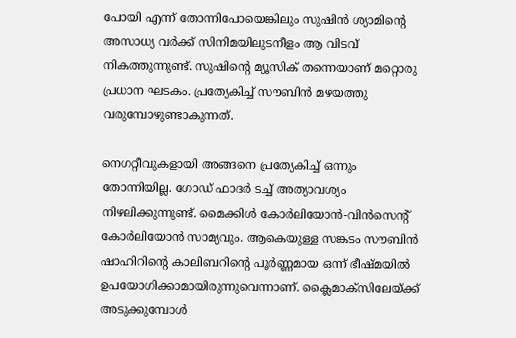പോയി എന്ന് തോന്നിപോയെങ്കിലും സുഷിൻ ശ്യാമിന്റെ അസാധ്യ വർക്ക് സിനിമയിലുടനീളം ആ വിടവ് നികത്തുന്നുണ്ട്. സുഷിന്റെ മ്യൂസിക് തന്നെയാണ് മറ്റൊരു പ്രധാന ഘടകം. പ്രത്യേകിച്ച് സൗബിൻ മഴയത്തു വരുമ്പോഴുണ്ടാകുന്നത്.

നെഗറ്റീവുകളായി അങ്ങനെ പ്രത്യേകിച്ച് ഒന്നും തോന്നിയില്ല. ഗോഡ് ഫാദർ ടച്ച്‌ അത്യാവശ്യം നിഴലിക്കുന്നുണ്ട്. മൈക്കിൾ കോർലിയോൻ-വിൻസെന്റ് കോർലിയോൻ സാമ്യവും. ആകെയുള്ള സങ്കടം സൗബിൻ ഷാഹിറിന്റെ കാലിബറിന്റെ പൂർണ്ണമായ ഒന്ന് ഭീഷ്മയിൽ ഉപയോഗിക്കാമായിരുന്നുവെന്നാണ്. ക്ലൈമാക്സിലേയ്ക്ക് അടുക്കുമ്പോൾ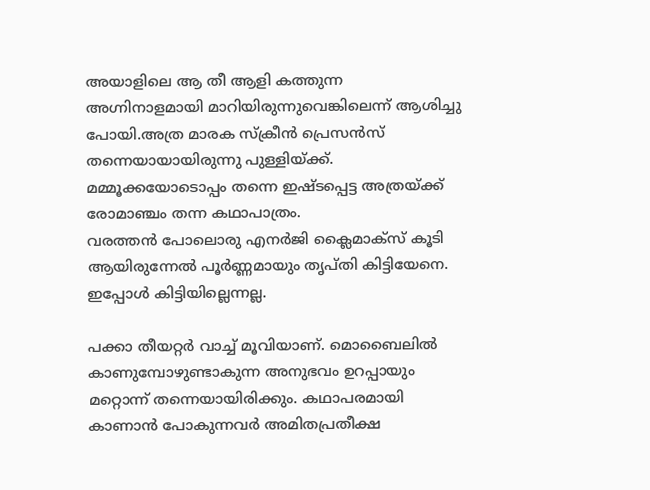അയാളിലെ ആ തീ ആളി കത്തുന്ന അഗ്നിനാളമായി മാറിയിരുന്നുവെങ്കിലെന്ന് ആശിച്ചു പോയി.അത്ര മാരക സ്ക്രീൻ പ്രെസൻസ് തന്നെയായായിരുന്നു പുള്ളിയ്ക്ക്. മമ്മൂക്കയോടൊപ്പം തന്നെ ഇഷ്ടപ്പെട്ട അത്രയ്ക്ക് രോമാഞ്ചം തന്ന കഥാപാത്രം.
വരത്തൻ പോലൊരു എനർജി ക്ലൈമാക്സ് കൂടി ആയിരുന്നേൽ പൂർണ്ണമായും തൃപ്തി കിട്ടിയേനെ. ഇപ്പോൾ കിട്ടിയില്ലെന്നല്ല.

പക്കാ തീയറ്റർ വാച്ച് മൂവിയാണ്. മൊബൈലിൽ കാണുമ്പോഴുണ്ടാകുന്ന അനുഭവം ഉറപ്പായും മറ്റൊന്ന് തന്നെയായിരിക്കും. കഥാപരമായി കാണാൻ പോകുന്നവർ അമിതപ്രതീക്ഷ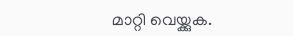മാറ്റി വെയ്ക്കുക.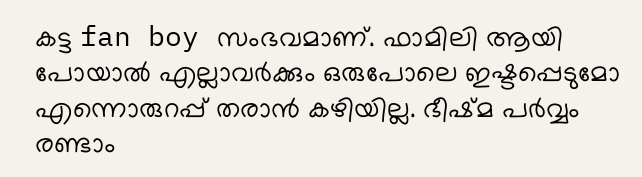കട്ട fan boy സംഭവമാണ്. ഫാമിലി ആയി പോയാൽ എല്ലാവർക്കും ഒരുപോലെ ഇഷ്ടപ്പെടുമോ എന്നൊരുറപ്പ് തരാൻ കഴിയില്ല. ഭീഷ്മ പർവ്വം രണ്ടാം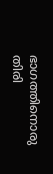ഭാഗത്തിനൊരു തിരി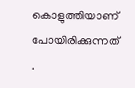കൊളുത്തിയാണ് പോയിരിക്കുന്നത് .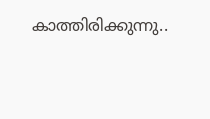കാത്തിരിക്കുന്നു..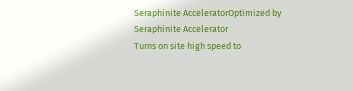Seraphinite AcceleratorOptimized by Seraphinite Accelerator
Turns on site high speed to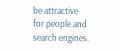be attractive for people and search engines.